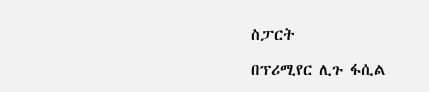ስፓርት

በፕሪሚየር ሊጉ ፋሲል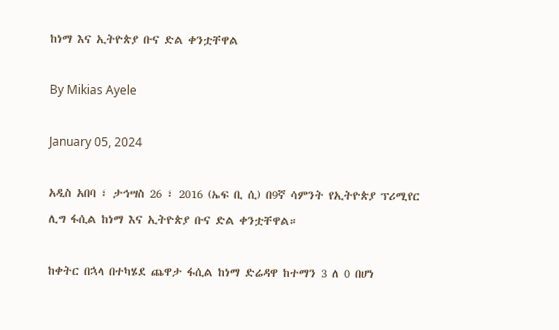ከነማ እና ኢትዮጵያ ቡና ድል ቀንቷቸዋል

By Mikias Ayele

January 05, 2024

አዲስ አበባ ፣ ታኅሣስ 26 ፣ 2016 (ኤፍ ቢ ሲ) በ9ኛ ሳምንት የኢትዮጵያ ፕሪሚየር ሊግ ፋሲል ከነማ እና ኢትዮጵያ ቡና ድል ቀንቷቸዋል።

ከቀትር በኋላ በተካሄደ ጨዋታ ፋሲል ከነማ ድሬዳዋ ከተማን 3 ለ 0 በሆነ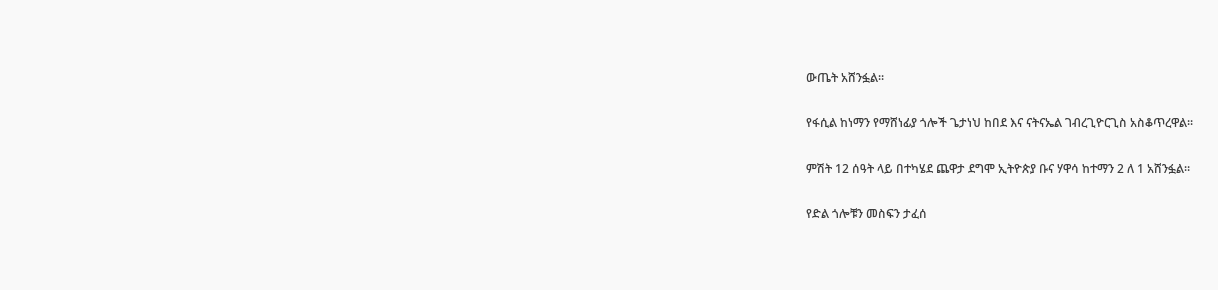ውጤት አሸንፏል።

የፋሲል ከነማን የማሸነፊያ ጎሎች ጌታነህ ከበደ እና ናትናኤል ገብረጊዮርጊስ አስቆጥረዋል፡፡

ምሽት 12 ሰዓት ላይ በተካሄደ ጨዋታ ደግሞ ኢትዮጵያ ቡና ሃዋሳ ከተማን 2 ለ 1 አሸንፏል።

የድል ጎሎቹን መስፍን ታፈሰ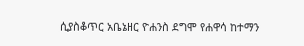ሲያስቆጥር አቤኔዘር ዮሐንስ ደግሞ የሐዋሳ ከተማን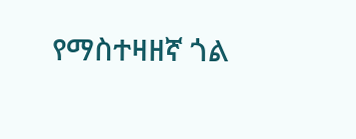የማስተዛዘኛ ጎል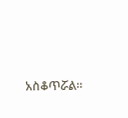አስቆጥሯል።